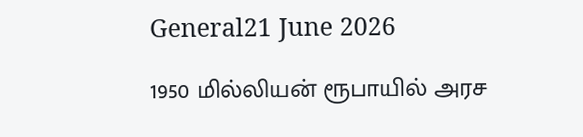General21 June 2026

1950 மில்லியன் ரூபாயில் அரச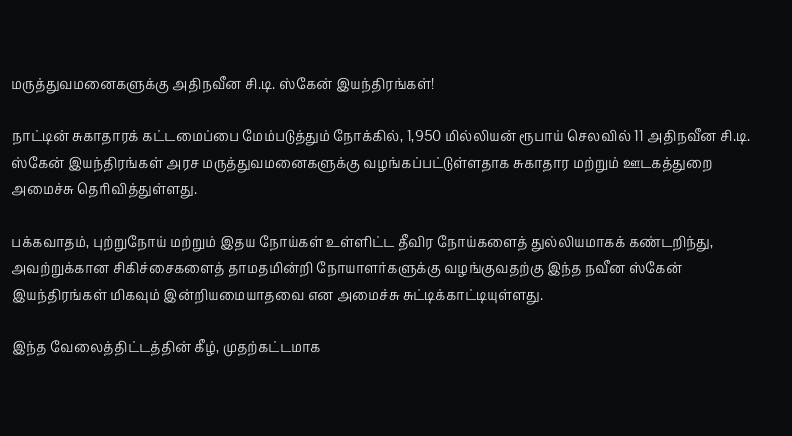மருத்துவமனைகளுக்கு அதிநவீன சி.டி. ஸ்கேன் இயந்திரங்கள்!

நாட்டின் சுகாதாரக் கட்டமைப்பை மேம்படுத்தும் நோக்கில், 1,950 மில்லியன் ரூபாய் செலவில் 11 அதிநவீன சி.டி. ஸ்கேன் இயந்திரங்கள் அரச மருத்துவமனைகளுக்கு வழங்கப்பட்டுள்ளதாக சுகாதார மற்றும் ஊடகத்துறை அமைச்சு தெரிவித்துள்ளது.

பக்கவாதம், புற்றுநோய் மற்றும் இதய நோய்கள் உள்ளிட்ட தீவிர நோய்களைத் துல்லியமாகக் கண்டறிந்து, அவற்றுக்கான சிகிச்சைகளைத் தாமதமின்றி நோயாளர்களுக்கு வழங்குவதற்கு இந்த நவீன ஸ்கேன் இயந்திரங்கள் மிகவும் இன்றியமையாதவை என அமைச்சு சுட்டிக்காட்டியுள்ளது.

இந்த வேலைத்திட்டத்தின் கீழ், முதற்கட்டமாக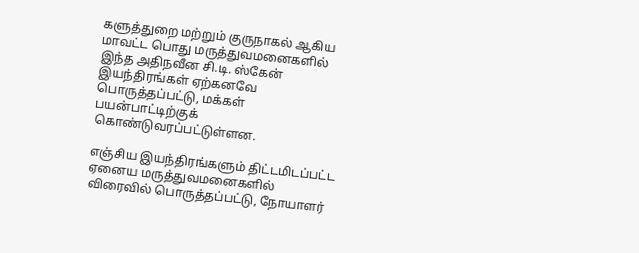களுத்துறை மற்றும் குருநாகல் ஆகிய மாவட்ட பொது மருத்துவமனைகளில் இந்த அதிநவீன சி.டி. ஸ்கேன் இயந்திரங்கள் ஏற்கனவே பொருத்தப்பட்டு, மக்கள் பயன்பாட்டிற்குக் கொண்டுவரப்பட்டுள்ளன.

எஞ்சிய இயந்திரங்களும் திட்டமிடப்பட்ட ஏனைய மருத்துவமனைகளில் விரைவில் பொருத்தப்பட்டு, நோயாளர்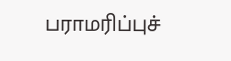பராமரிப்புச்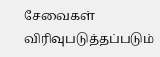சேவைகள் விரிவுபடுத்தப்படும்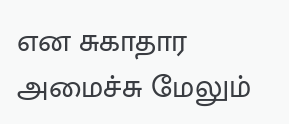என சுகாதார அமைச்சு மேலும்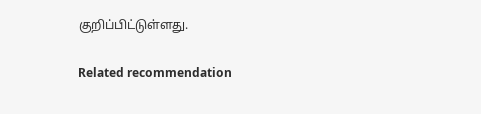குறிப்பிட்டுள்ளது.

Related recommendation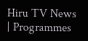Hiru TV News | Programmes